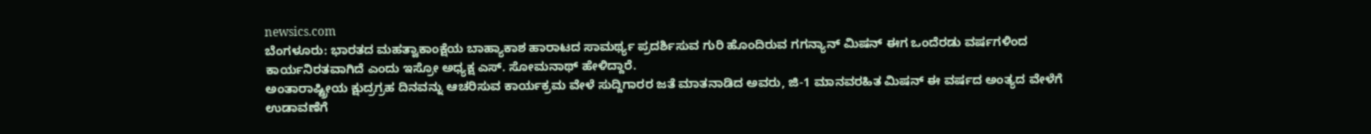newsics.com
ಬೆಂಗಳೂರು: ಭಾರತದ ಮಹತ್ವಾಕಾಂಕ್ಷೆಯ ಬಾಹ್ಯಾಕಾಶ ಹಾರಾಟದ ಸಾಮರ್ಥ್ಯ ಪ್ರದರ್ಶಿಸುವ ಗುರಿ ಹೊಂದಿರುವ ಗಗನ್ಯಾನ್ ಮಿಷನ್ ಈಗ ಒಂದೆರಡು ವರ್ಷಗಳಿಂದ ಕಾರ್ಯನಿರತವಾಗಿದೆ ಎಂದು ಇಸ್ರೋ ಅಧ್ಯಕ್ಷ ಎಸ್. ಸೋಮನಾಥ್ ಹೇಳಿದ್ದಾರೆ.
ಅಂತಾರಾಷ್ಟ್ರೀಯ ಕ್ಷುದ್ರಗ್ರಹ ದಿನವನ್ನು ಆಚರಿಸುವ ಕಾರ್ಯಕ್ರಮ ವೇಳೆ ಸುದ್ದಿಗಾರರ ಜತೆ ಮಾತನಾಡಿದ ಅವರು, ಜಿ-1 ಮಾನವರಹಿತ ಮಿಷನ್ ಈ ವರ್ಷದ ಅಂತ್ಯದ ವೇಳೆಗೆ ಉಡಾವಣೆಗೆ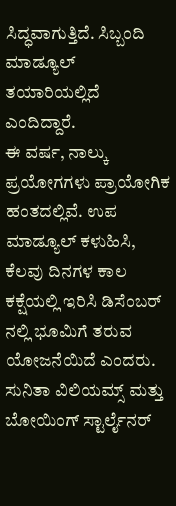ಸಿದ್ಧವಾಗುತ್ತಿದೆ. ಸಿಬ್ಬಂದಿ ಮಾಡ್ಯೂಲ್ ತಯಾರಿಯಲ್ಲಿದೆ ಎಂದಿದ್ದಾರೆ.
ಈ ವರ್ಷ, ನಾಲ್ಕು ಪ್ರಯೋಗಗಳು ಪ್ರಾಯೋಗಿಕ ಹಂತದಲ್ಲಿವೆ. ಉಪ ಮಾಡ್ಯೂಲ್ ಕಳುಹಿಸಿ, ಕೆಲವು ದಿನಗಳ ಕಾಲ ಕಕ್ಷೆಯಲ್ಲಿ ಇರಿಸಿ ಡಿಸೆಂಬರ್ ನಲ್ಲಿ ಭೂಮಿಗೆ ತರುವ ಯೋಜನೆಯಿದೆ ಎಂದರು.
ಸುನಿತಾ ವಿಲಿಯಮ್ಸ್ ಮತ್ತು ಬೋಯಿಂಗ್ ಸ್ಟಾರ್ಲೈನರ್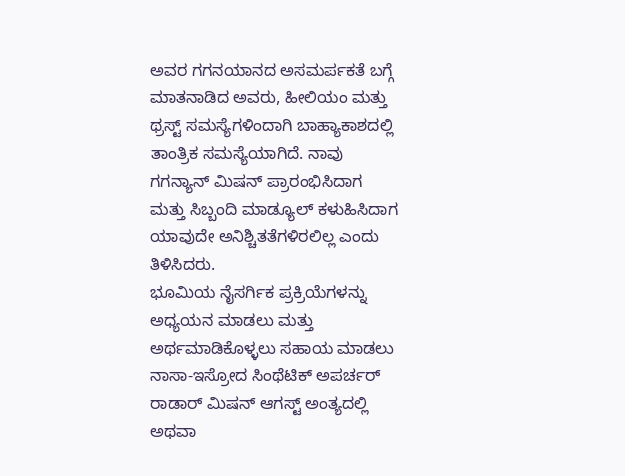ಅವರ ಗಗನಯಾನದ ಅಸಮರ್ಪಕತೆ ಬಗ್ಗೆ ಮಾತನಾಡಿದ ಅವರು, ಹೀಲಿಯಂ ಮತ್ತು ಥ್ರಸ್ಟ್ ಸಮಸ್ಯೆಗಳಿಂದಾಗಿ ಬಾಹ್ಯಾಕಾಶದಲ್ಲಿ ತಾಂತ್ರಿಕ ಸಮಸ್ಯೆಯಾಗಿದೆ. ನಾವು ಗಗನ್ಯಾನ್ ಮಿಷನ್ ಪ್ರಾರಂಭಿಸಿದಾಗ ಮತ್ತು ಸಿಬ್ಬಂದಿ ಮಾಡ್ಯೂಲ್ ಕಳುಹಿಸಿದಾಗ ಯಾವುದೇ ಅನಿಶ್ಚಿತತೆಗಳಿರಲಿಲ್ಲ ಎಂದು ತಿಳಿಸಿದರು.
ಭೂಮಿಯ ನೈಸರ್ಗಿಕ ಪ್ರಕ್ರಿಯೆಗಳನ್ನು ಅಧ್ಯಯನ ಮಾಡಲು ಮತ್ತು ಅರ್ಥಮಾಡಿಕೊಳ್ಳಲು ಸಹಾಯ ಮಾಡಲು ನಾಸಾ-ಇಸ್ರೋದ ಸಿಂಥೆಟಿಕ್ ಅಪರ್ಚರ್ ರಾಡಾರ್ ಮಿಷನ್ ಆಗಸ್ಟ್ ಅಂತ್ಯದಲ್ಲಿ ಅಥವಾ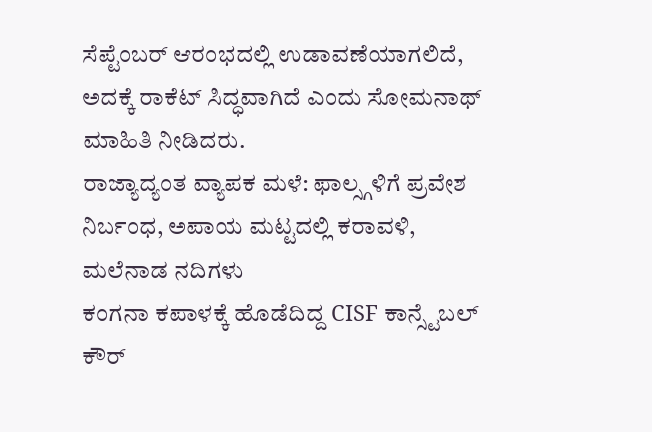ಸೆಪ್ಟೆಂಬರ್ ಆರಂಭದಲ್ಲಿ ಉಡಾವಣೆಯಾಗಲಿದೆ, ಅದಕ್ಕೆ ರಾಕೆಟ್ ಸಿದ್ಧವಾಗಿದೆ ಎಂದು ಸೋಮನಾಥ್ ಮಾಹಿತಿ ನೀಡಿದರು.
ರಾಜ್ಯಾದ್ಯಂತ ವ್ಯಾಪಕ ಮಳೆ: ಫಾಲ್ಸ್ಗಳಿಗೆ ಪ್ರವೇಶ ನಿರ್ಬಂಧ, ಅಪಾಯ ಮಟ್ಟದಲ್ಲಿ ಕರಾವಳಿ, ಮಲೆನಾಡ ನದಿಗಳು
ಕಂಗನಾ ಕಪಾಳಕ್ಕೆ ಹೊಡೆದಿದ್ದ CISF ಕಾನ್ಸ್ಟೆಬಲ್ ಕೌರ್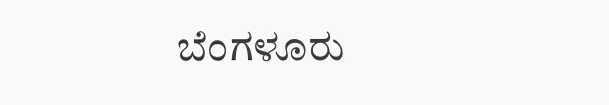ಬೆಂಗಳೂರು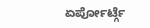ಏರ್ಪೋರ್ಟ್ಗೆ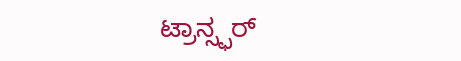ಟ್ರಾನ್ಸ್ಫರ್